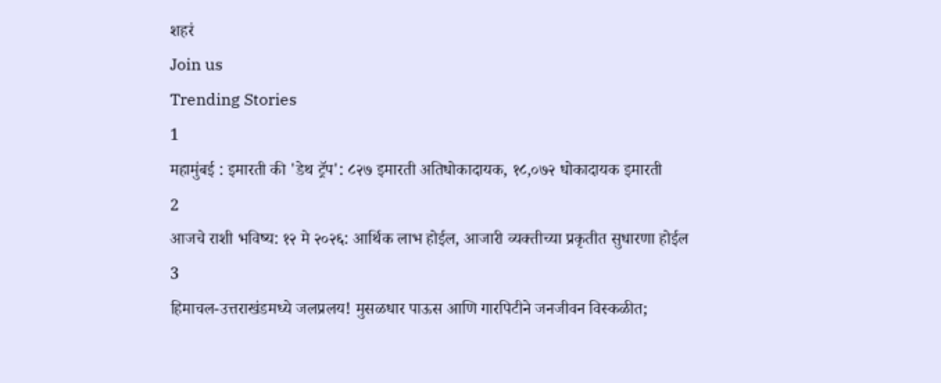शहरं
Join us
Trending Stories
1
महामुंबई : इमारती की 'डेथ ट्रॅप': ८२७ इमारती अतिधोकादायक, १८,०७२ धोकादायक इमारती
2
आजचे राशी भविष्य: १२ मे २०२६: आर्थिक लाभ होईल, आजारी व्यक्तीच्या प्रकृतीत सुधारणा होईल
3
हिमाचल-उत्तराखंडमध्ये जलप्रलय! मुसळधार पाऊस आणि गारपिटीने जनजीवन विस्कळीत;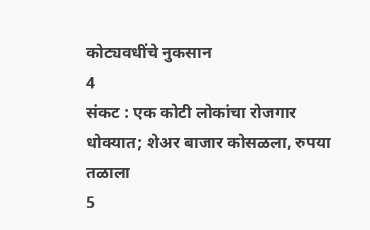कोट्यवधींचे नुकसान
4
संकट : एक कोटी लोकांचा रोजगार धोक्यात; शेअर बाजार कोसळला, रुपया तळाला
5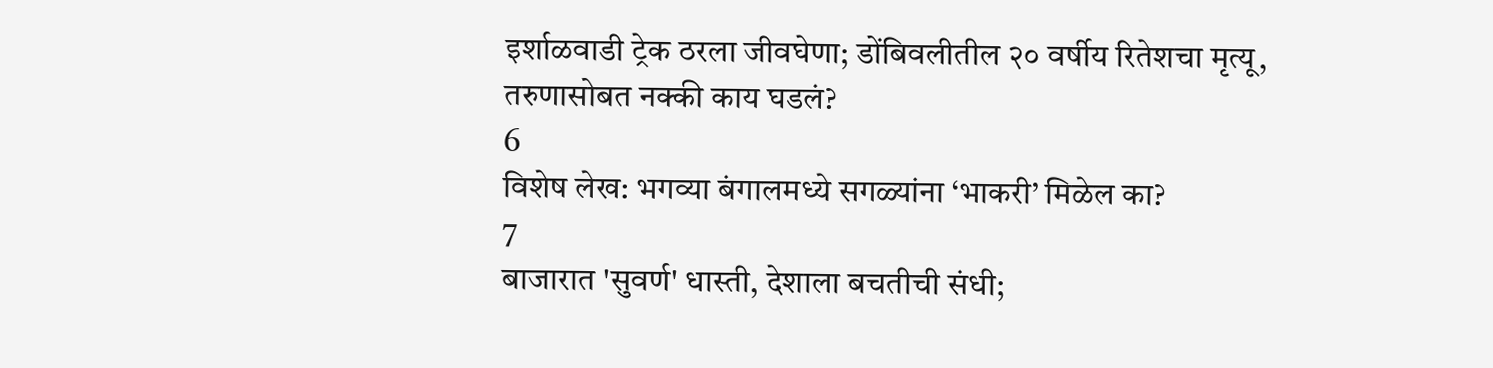इर्शाळवाडी ट्रेक ठरला जीवघेणा; डोंबिवलीतील २० वर्षीय रितेशचा मृत्यू, तरुणासोबत नक्की काय घडलं?
6
विशेष लेख: भगव्या बंगालमध्ये सगळ्यांना ‘भाकरी’ मिळेल का?
7
बाजारात 'सुवर्ण' धास्ती, देशाला बचतीची संधी;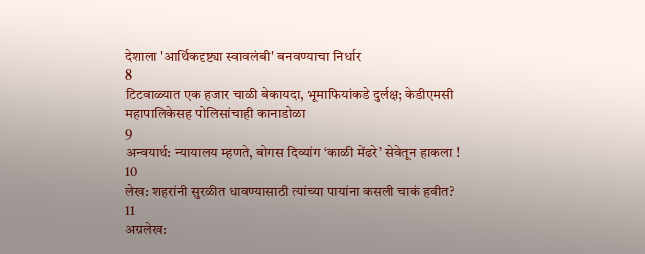देशाला 'आर्थिकदृष्ट्या स्वावलंबी' बनवण्याचा निर्धार
8
टिटवाळ्यात एक हजार चाळी बेकायदा, भूमाफियांकडे दुर्लक्ष; केडीएमसी महापालिकेसह पोलिसांचाही कानाडोळा
9
अन्वयार्थ: न्यायालय म्हणते, बोगस दिव्यांग ‘काळी मेंढरे’ सेवेतून हाकला !
10
लेख: शहरांनी सुरळीत धावण्यासाठी त्यांच्या पायांना कसली चाकं हवीत?
11
अग्रलेख: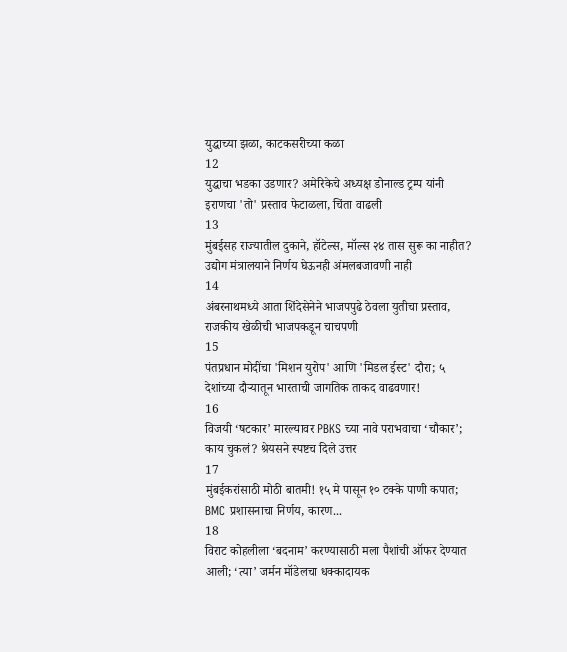युद्धाच्या झळा, काटकसरीच्या कळा
12
युद्धाचा भडका उडणार? अमेरिकेचे अध्यक्ष डोनाल्ड ट्रम्प यांनी इराणचा 'तो' प्रस्ताव फेटाळला, चिंता वाढली
13
मुंबईसह राज्यातील दुकाने, हॉटेल्स, मॉल्स २४ तास सुरू का नाहीत? उद्योग मंत्रालयाने निर्णय घेऊनही अंमलबजावणी नाही
14
अंबरनाथमध्ये आता शिंदेसेनेने भाजपपुढे ठेवला युतीचा प्रस्ताव, राजकीय खेळीची भाजपकडून चाचपणी
15
पंतप्रधान मोदींचा 'मिशन युरोप' आणि 'मिडल ईस्ट' दौरा; ५ देशांच्या दौऱ्यातून भारताची जागतिक ताकद वाढवणार!
16
विजयी ‘षटकार’ मारल्यावर PBKS च्या नावे पराभवाचा ‘चौकार’; काय चुकलं? श्रेयसने स्पष्टच दिले उत्तर
17
मुंबईकरांसाठी मोठी बातमी! १५ मे पासून १० टक्के पाणी कपात; BMC प्रशासनाचा निर्णय, कारण...
18
विराट कोहलीला ‘बदनाम’ करण्यासाठी मला पैशांची ऑफर देण्यात आली; ‘त्या’ जर्मन मॉडेलचा धक्कादायक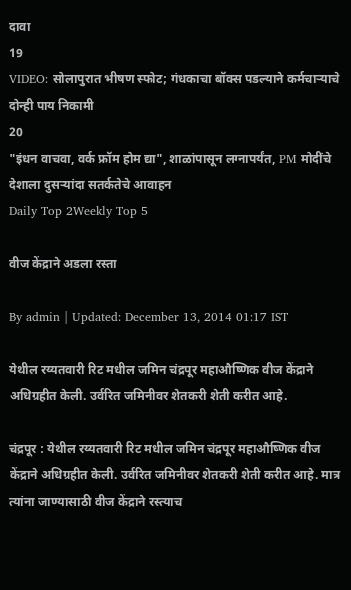दावा
19
VIDEO: सोलापुरात भीषण स्फोट; गंधकाचा बॉक्स पडल्याने कर्मचाऱ्याचे दोन्ही पाय निकामी
20
"इंधन वाचवा, वर्क फ्रॉम होम द्या", शाळांपासून लग्नापर्यंत, PM मोदींचे देशाला दुसऱ्यांदा सतर्कतेचे आवाहन
Daily Top 2Weekly Top 5

वीज केंद्राने अडला रस्ता

By admin | Updated: December 13, 2014 01:17 IST

येथील रय्यतवारी रिट मधील जमिन चंद्रपूर महाऔष्णिक वीज केंद्राने अधिग्रहीत केली. उर्वरित जमिनीवर शेतकरी शेती करीत आहे.

चंद्रपूर : येथील रय्यतवारी रिट मधील जमिन चंद्रपूर महाऔष्णिक वीज केंद्राने अधिग्रहीत केली. उर्वरित जमिनीवर शेतकरी शेती करीत आहे. मात्र त्यांना जाण्यासाठी वीज केंद्राने रस्त्याच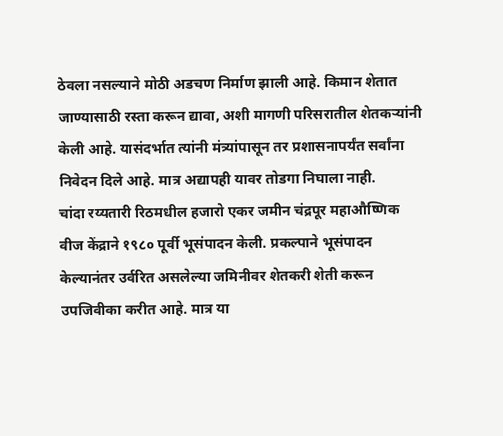ठेवला नसल्याने मोठी अडचण निर्माण झाली आहे. किमान शेतात जाण्यासाठी रस्ता करून द्यावा, अशी मागणी परिसरातील शेतकऱ्यांनी केली आहे. यासंदर्भात त्यांनी मंत्र्यांपासून तर प्रशासनापर्यंत सर्वांना निवेदन दिले आहे. मात्र अद्यापही यावर तोडगा निघाला नाही.
चांदा रय्यतारी रिठमधील हजारो एकर जमीन चंद्रपूर महाऔष्णिक वीज केंद्राने १९८० पूर्वी भूसंपादन केली. प्रकल्पाने भूसंपादन केल्यानंतर उर्वरित असलेल्या जमिनीवर शेतकरी शेती करून उपजिवीका करीत आहे. मात्र या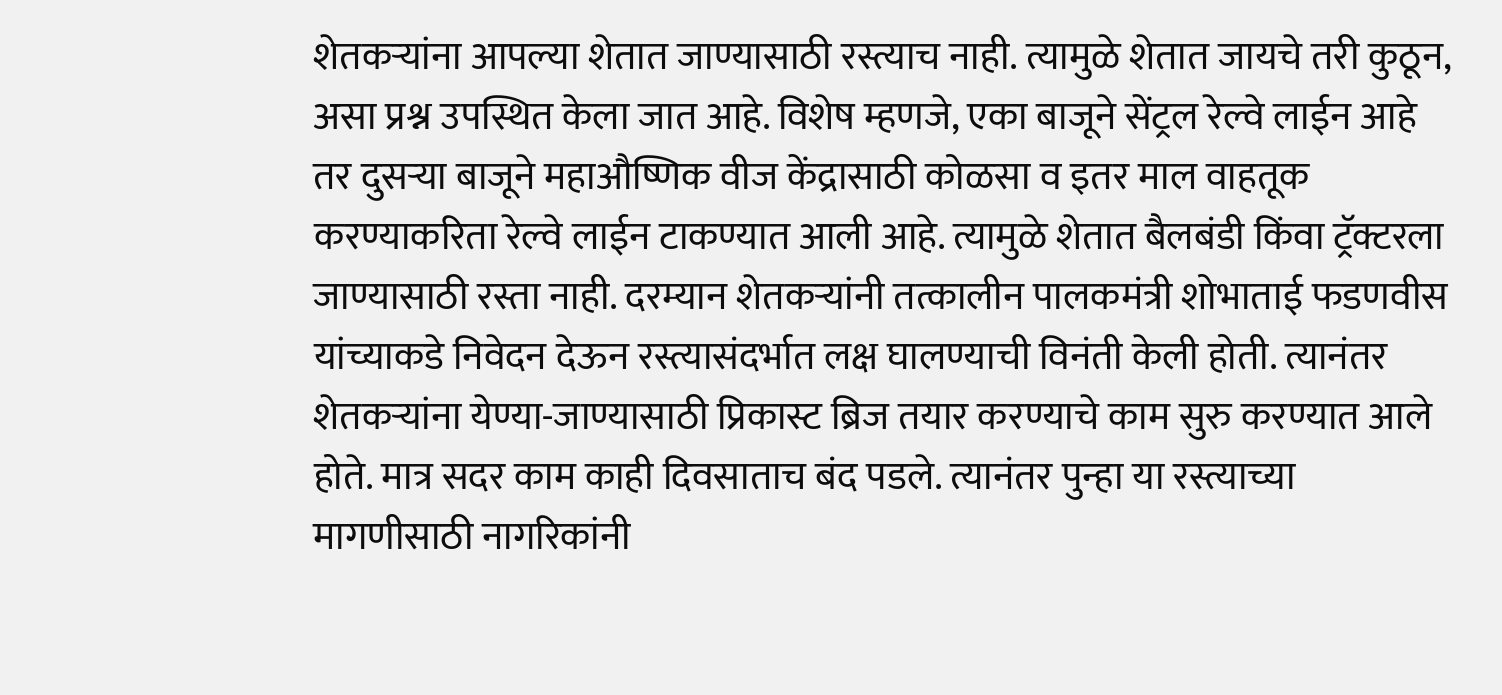शेतकऱ्यांना आपल्या शेतात जाण्यासाठी रस्त्याच नाही. त्यामुळे शेतात जायचे तरी कुठून, असा प्रश्न उपस्थित केला जात आहे. विशेष म्हणजे, एका बाजूने सेंट्रल रेल्वे लाईन आहे तर दुसऱ्या बाजूने महाऔष्णिक वीज केंद्रासाठी कोळसा व इतर माल वाहतूक करण्याकरिता रेल्वे लाईन टाकण्यात आली आहे. त्यामुळे शेतात बैलबंडी किंवा ट्रॅक्टरला जाण्यासाठी रस्ता नाही. दरम्यान शेतकऱ्यांनी तत्कालीन पालकमंत्री शोभाताई फडणवीस यांच्याकडे निवेदन देऊन रस्त्यासंदर्भात लक्ष घालण्याची विनंती केली होती. त्यानंतर शेतकऱ्यांना येण्या-जाण्यासाठी प्रिकास्ट ब्रिज तयार करण्याचे काम सुरु करण्यात आले होते. मात्र सदर काम काही दिवसाताच बंद पडले. त्यानंतर पुन्हा या रस्त्याच्या मागणीसाठी नागरिकांनी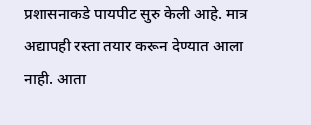प्रशासनाकडे पायपीट सुरु केली आहे. मात्र अद्यापही रस्ता तयार करून देण्यात आला नाही. आता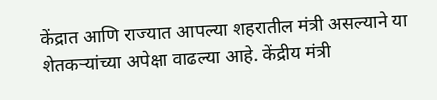केंद्रात आणि राज्यात आपल्या शहरातील मंत्री असल्याने या शेतकऱ्यांच्या अपेक्षा वाढल्या आहे. केंद्रीय मंत्री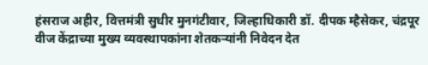हंसराज अहीर, वित्तमंत्री सुधीर मुनगंटीवार, जिल्हाधिकारी डॉ. दीपक म्हैसेकर, चंद्रपूर वीज केंद्राच्या मुख्य व्यवस्थापकांना शेतकऱ्यांनी निवेदन देत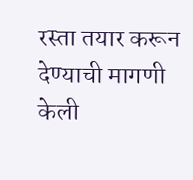रस्ता तयार करून देण्याची मागणी केली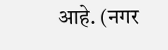आहे. (नगर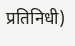प्रतिनिधी)